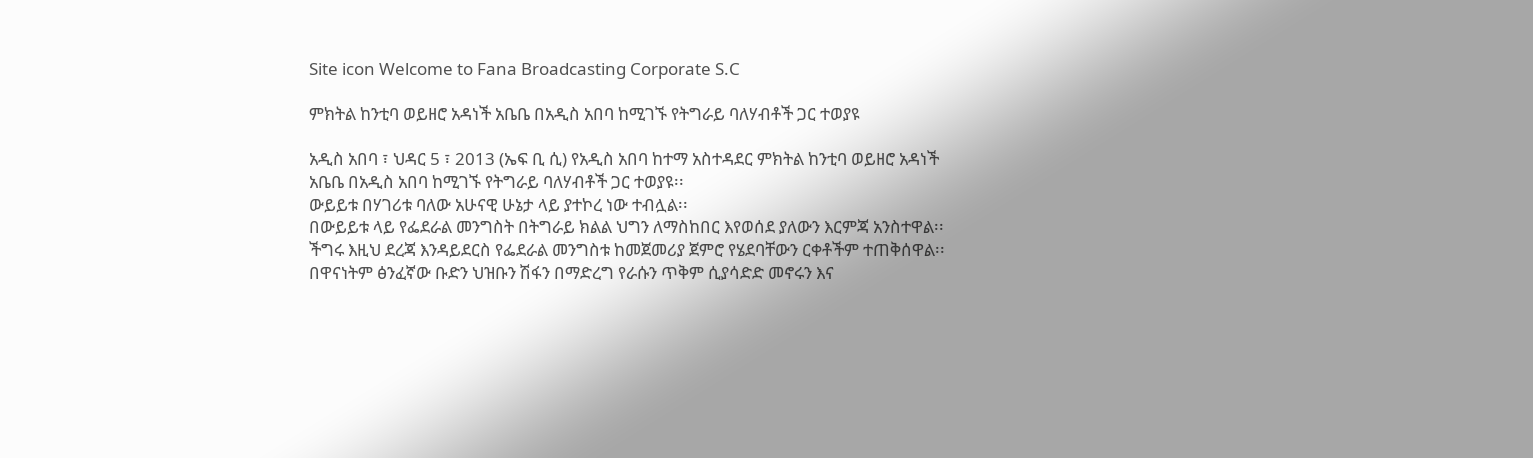Site icon Welcome to Fana Broadcasting Corporate S.C

ምክትል ከንቲባ ወይዘሮ አዳነች አቤቤ በአዲስ አበባ ከሚገኙ የትግራይ ባለሃብቶች ጋር ተወያዩ

አዲስ አበባ ፣ ህዳር 5 ፣ 2013 (ኤፍ ቢ ሲ) የአዲስ አበባ ከተማ አስተዳደር ምክትል ከንቲባ ወይዘሮ አዳነች አቤቤ በአዲስ አበባ ከሚገኙ የትግራይ ባለሃብቶች ጋር ተወያዩ፡፡
ውይይቱ በሃገሪቱ ባለው አሁናዊ ሁኔታ ላይ ያተኮረ ነው ተብሏል፡፡
በውይይቱ ላይ የፌደራል መንግስት በትግራይ ክልል ህግን ለማስከበር እየወሰደ ያለውን እርምጃ አንስተዋል፡፡
ችግሩ እዚህ ደረጃ እንዳይደርስ የፌደራል መንግስቱ ከመጀመሪያ ጀምሮ የሄደባቸውን ርቀቶችም ተጠቅሰዋል፡፡
በዋናነትም ፅንፈኛው ቡድን ህዝቡን ሽፋን በማድረግ የራሱን ጥቅም ሲያሳድድ መኖሩን እና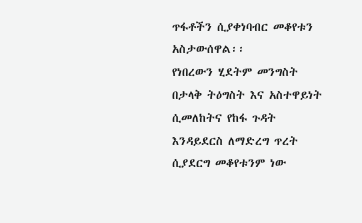ጥፋቶችን ሲያቀነባብር መቆየቱን አስታውሰዋል፡፡
የነበረውን ሂደትም መንግስት በታላቅ ትዕግስት እና አስተዋይነት ሲመለከትና የከፋ ጉዳት እንዳይደርስ ለማድረግ ጥረት ሲያደርግ መቆየቱንም ነው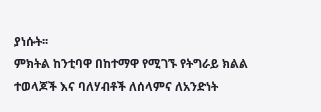ያነሱት፡፡
ምክትል ከንቲባዋ በከተማዋ የሚገኙ የትግራይ ክልል ተወላጆች እና ባለሃብቶች ለሰላምና ለአንድነት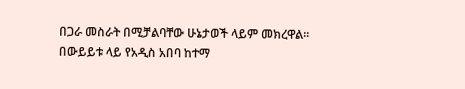በጋራ መስራት በሚቻልባቸው ሁኔታወች ላይም መክረዋል፡፡
በውይይቱ ላይ የአዲስ አበባ ከተማ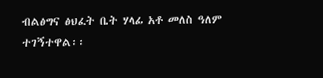ብልፅግና ፅህፈት ቤት ሃላፊ አቶ መለስ ዓለም ተገኝተዋል፡፡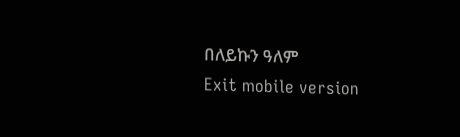በለይኩን ዓለም
Exit mobile version